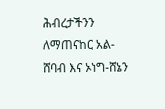ሕብረታችንን ለማጠናከር አል-ሸባብ እና ኦነግ-ሸኔን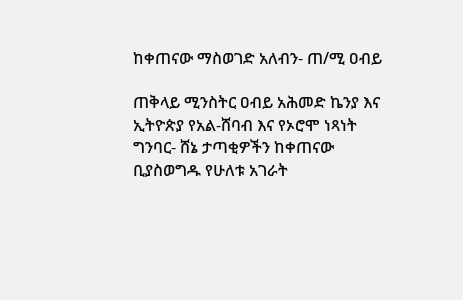ከቀጠናው ማስወገድ አለብን- ጠ/ሚ ዐብይ

ጠቅላይ ሚንስትር ዐብይ አሕመድ ኬንያ እና ኢትዮጵያ የአል-ሸባብ እና የኦሮሞ ነጻነት ግንባር- ሸኔ ታጣቂዎችን ከቀጠናው ቢያስወግዱ የሁለቱ አገራት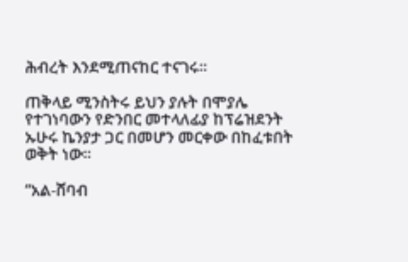ሕብረት እንደሚጠናከር ተናገሩ።

ጠቅላይ ሚንስትሩ ይህን ያሉት በሞያሌ የተገነባውን የድንበር መተላለፊያ ከፕሬዝደንት ኡሁሩ ኬንያታ ጋር በመሆን መርቀው በከፈቱበት ወቅት ነው።

“አል-ሸባብ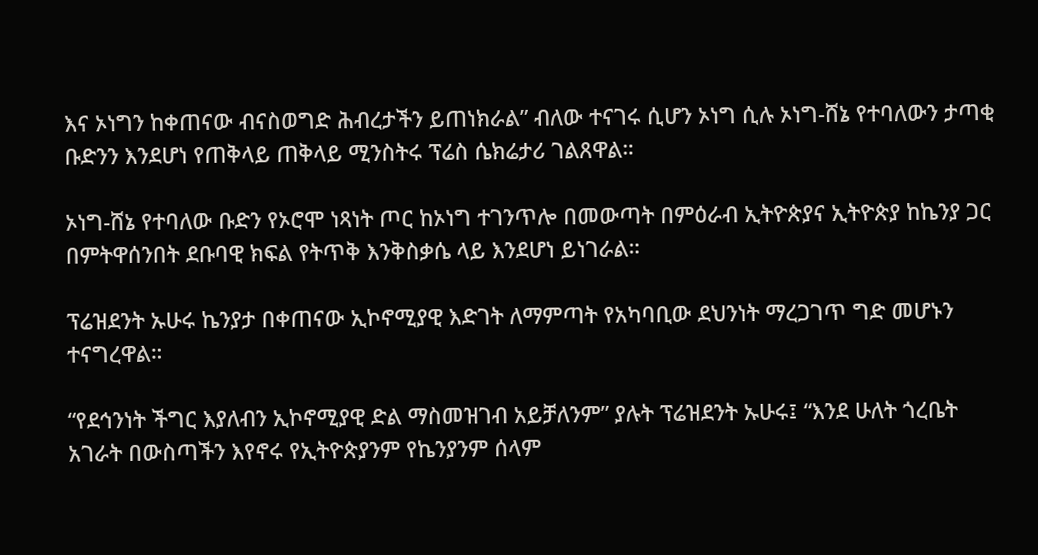እና ኦነግን ከቀጠናው ብናስወግድ ሕብረታችን ይጠነክራል” ብለው ተናገሩ ሲሆን ኦነግ ሲሉ ኦነግ-ሸኔ የተባለውን ታጣቂ ቡድንን እንደሆነ የጠቅላይ ጠቅላይ ሚንስትሩ ፕሬስ ሴክሬታሪ ገልጸዋል።

ኦነግ-ሸኔ የተባለው ቡድን የኦሮሞ ነጻነት ጦር ከኦነግ ተገንጥሎ በመውጣት በምዕራብ ኢትዮጵያና ኢትዮጵያ ከኬንያ ጋር በምትዋሰንበት ደቡባዊ ክፍል የትጥቅ እንቅስቃሴ ላይ እንደሆነ ይነገራል።

ፕሬዝደንት ኡሁሩ ኬንያታ በቀጠናው ኢኮኖሚያዊ እድገት ለማምጣት የአካባቢው ደህንነት ማረጋገጥ ግድ መሆኑን ተናግረዋል።

“የደኅንነት ችግር እያለብን ኢኮኖሚያዊ ድል ማስመዝገብ አይቻለንም” ያሉት ፕሬዝደንት ኡሁሩ፤ “እንደ ሁለት ጎረቤት አገራት በውስጣችን እየኖሩ የኢትዮጵያንም የኬንያንም ሰላም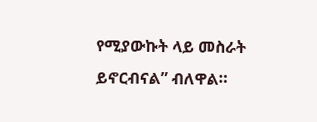የሚያውኩት ላይ መስራት ይኖርብናል” ብለዋል።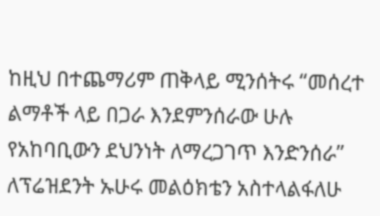ከዚህ በተጨማሪም ጠቅላይ ሚንሰትሩ “መሰረተ ልማቶች ላይ በጋራ እንደምንሰራው ሁሉ የአከባቢውን ደህንነት ለማረጋገጥ እንድንሰራ” ለፕሬዝደንት ኡሁሩ መልዕክቴን አስተላልፋለሁ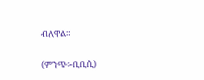ብለዋል።

(ምንጭ፡-ቢቢሲ)